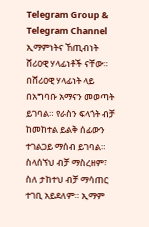Telegram Group & Telegram Channel
ኢማምነትና ኸጢብነት ሸሪዐዊ ሃላፊነቶች ናቸው። በሸሪዐዊ ሃላፊነት ላይ በአግባቡ አማናን መወጣት ይገባል። የራስን ፍላጎት ብቻ ከመከተል ይልቅ ሰፊውን ተገልጋይ ማሰብ ይገባል። ስላሰኘህ ብቻ ማስረዘም፣ ስለ ታከተህ ብቻ ማሳጠር ተገቢ አይደለም። ኢማም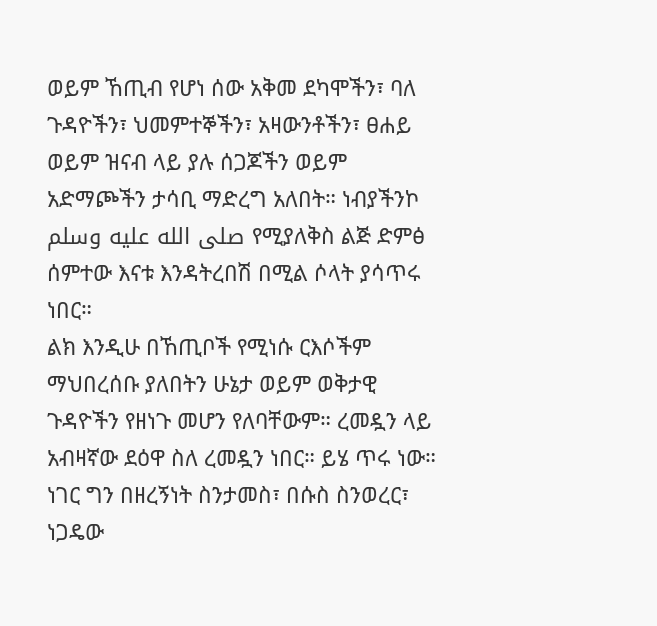ወይም ኸጢብ የሆነ ሰው አቅመ ደካሞችን፣ ባለ ጉዳዮችን፣ ህመምተኞችን፣ አዛውንቶችን፣ ፀሐይ ወይም ዝናብ ላይ ያሉ ሰጋጆችን ወይም አድማጮችን ታሳቢ ማድረግ አለበት። ነብያችንኮ صلى الله عليه وسلم የሚያለቅስ ልጅ ድምፅ ሰምተው እናቱ እንዳትረበሽ በሚል ሶላት ያሳጥሩ ነበር።
ልክ እንዲሁ በኸጢቦች የሚነሱ ርእሶችም ማህበረሰቡ ያለበትን ሁኔታ ወይም ወቅታዊ ጉዳዮችን የዘነጉ መሆን የለባቸውም። ረመዷን ላይ አብዛኛው ደዕዋ ስለ ረመዷን ነበር። ይሄ ጥሩ ነው። ነገር ግን በዘረኝነት ስንታመስ፣ በሱስ ስንወረር፣ ነጋዴው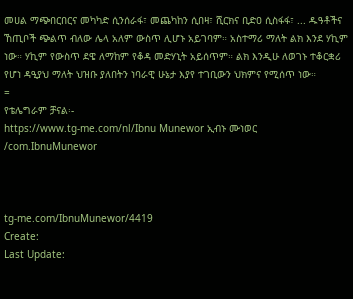መሀል ማጭበርበርና መካካድ ሲንሰራፋ፣ መጨካከን ሲበዛ፣ ሺርክና ቢድዐ ሲስፋፋ፣ ... ዱዓቶችና ኸጢቦች ጭልጥ ብለው ሌላ አለም ውስጥ ሊሆኑ አይገባም። አስተማሪ ማለት ልክ እንደ ሃኪም ነው። ሃኪም የውስጥ ደዌ ለማከም የቆዳ መድሃኒት አይሰጥም። ልክ እንዲሁ ለወገኑ ተቆርቋሪ የሆነ ዳዒያህ ማለት ህዝቡ ያለበትን ነባራዊ ሁኔታ እያየ ተገቢውን ህክምና የሚሰጥ ነው።
=
የቴሌግራም ቻናል፡-
https://www.tg-me.com/nl/Ibnu Munewor ኢብኑ ሙነወር /com.IbnuMunewor



tg-me.com/IbnuMunewor/4419
Create:
Last Update: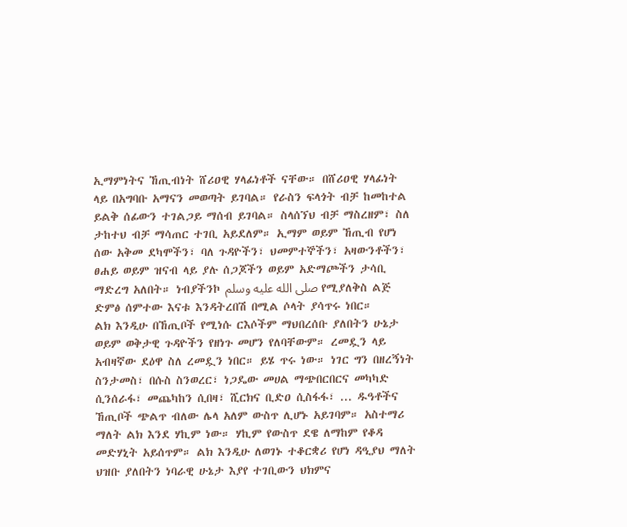ኢማምነትና ኸጢብነት ሸሪዐዊ ሃላፊነቶች ናቸው። በሸሪዐዊ ሃላፊነት ላይ በአግባቡ አማናን መወጣት ይገባል። የራስን ፍላጎት ብቻ ከመከተል ይልቅ ሰፊውን ተገልጋይ ማሰብ ይገባል። ስላሰኘህ ብቻ ማስረዘም፣ ስለ ታከተህ ብቻ ማሳጠር ተገቢ አይደለም። ኢማም ወይም ኸጢብ የሆነ ሰው አቅመ ደካሞችን፣ ባለ ጉዳዮችን፣ ህመምተኞችን፣ አዛውንቶችን፣ ፀሐይ ወይም ዝናብ ላይ ያሉ ሰጋጆችን ወይም አድማጮችን ታሳቢ ማድረግ አለበት። ነብያችንኮ صلى الله عليه وسلم የሚያለቅስ ልጅ ድምፅ ሰምተው እናቱ እንዳትረበሽ በሚል ሶላት ያሳጥሩ ነበር።
ልክ እንዲሁ በኸጢቦች የሚነሱ ርእሶችም ማህበረሰቡ ያለበትን ሁኔታ ወይም ወቅታዊ ጉዳዮችን የዘነጉ መሆን የለባቸውም። ረመዷን ላይ አብዛኛው ደዕዋ ስለ ረመዷን ነበር። ይሄ ጥሩ ነው። ነገር ግን በዘረኝነት ስንታመስ፣ በሱስ ስንወረር፣ ነጋዴው መሀል ማጭበርበርና መካካድ ሲንሰራፋ፣ መጨካከን ሲበዛ፣ ሺርክና ቢድዐ ሲስፋፋ፣ ... ዱዓቶችና ኸጢቦች ጭልጥ ብለው ሌላ አለም ውስጥ ሊሆኑ አይገባም። አስተማሪ ማለት ልክ እንደ ሃኪም ነው። ሃኪም የውስጥ ደዌ ለማከም የቆዳ መድሃኒት አይሰጥም። ልክ እንዲሁ ለወገኑ ተቆርቋሪ የሆነ ዳዒያህ ማለት ህዝቡ ያለበትን ነባራዊ ሁኔታ እያየ ተገቢውን ህክምና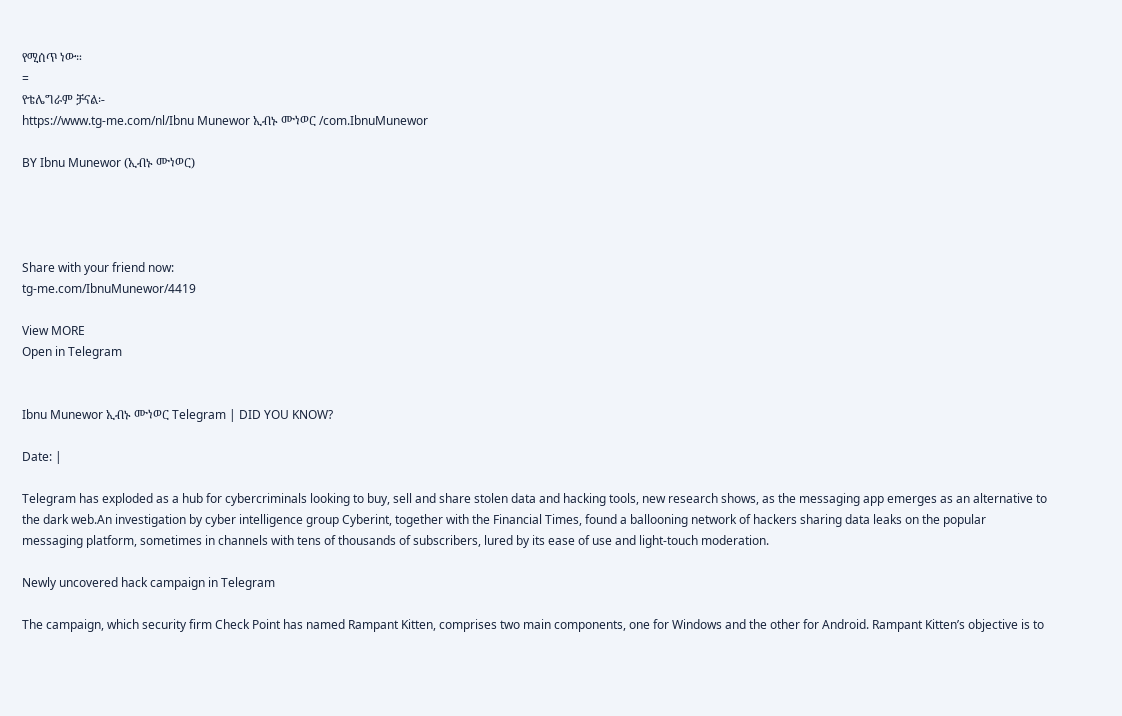የሚሰጥ ነው።
=
የቴሌግራም ቻናል፡-
https://www.tg-me.com/nl/Ibnu Munewor ኢብኑ ሙነወር /com.IbnuMunewor

BY Ibnu Munewor (ኢብኑ ሙነወር)




Share with your friend now:
tg-me.com/IbnuMunewor/4419

View MORE
Open in Telegram


Ibnu Munewor ኢብኑ ሙነወር Telegram | DID YOU KNOW?

Date: |

Telegram has exploded as a hub for cybercriminals looking to buy, sell and share stolen data and hacking tools, new research shows, as the messaging app emerges as an alternative to the dark web.An investigation by cyber intelligence group Cyberint, together with the Financial Times, found a ballooning network of hackers sharing data leaks on the popular messaging platform, sometimes in channels with tens of thousands of subscribers, lured by its ease of use and light-touch moderation.

Newly uncovered hack campaign in Telegram

The campaign, which security firm Check Point has named Rampant Kitten, comprises two main components, one for Windows and the other for Android. Rampant Kitten’s objective is to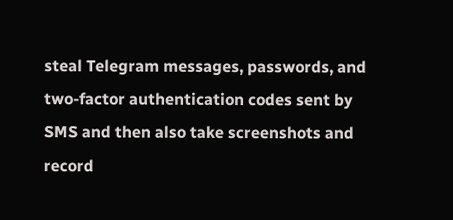steal Telegram messages, passwords, and two-factor authentication codes sent by SMS and then also take screenshots and record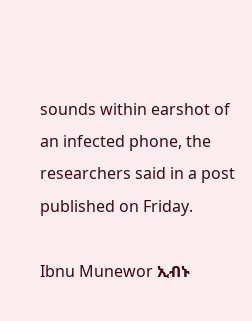sounds within earshot of an infected phone, the researchers said in a post published on Friday.

Ibnu Munewor ኢብኑ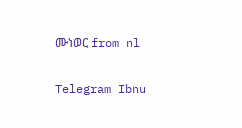ሙነወር from nl


Telegram Ibnu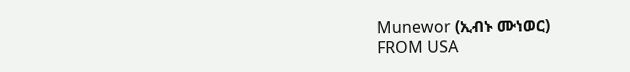Munewor (ኢብኑ ሙነወር)
FROM USA